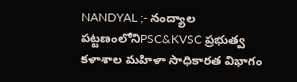NANDYAL ;- నంద్యాల పట్టణంలోనిPSC&KVSC ప్రభుత్వ కళాశాల మహిళా సాధికారత విభాగం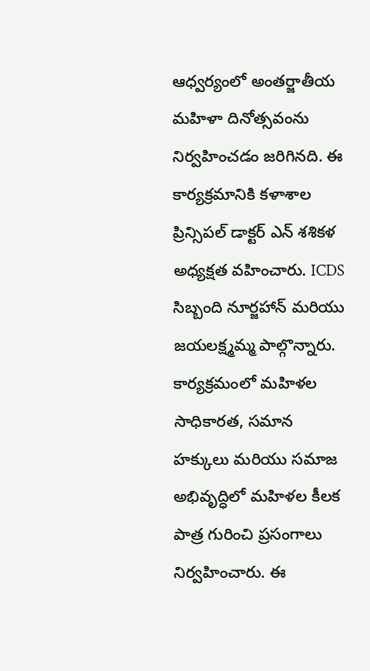ఆధ్వర్యంలో అంతర్జాతీయ మహిళా దినోత్సవంను నిర్వహించడం జరిగినది. ఈ కార్యక్రమానికి కళాశాల ప్రిన్సిపల్ డాక్టర్ ఎన్ శశికళ అధ్యక్షత వహించారు. ICDS సిబ్బంది నూర్జహాన్ మరియు జయలక్ష్మమ్మ పాల్గొన్నారు.
కార్యక్రమంలో మహిళల సాధికారత, సమాన హక్కులు మరియు సమాజ అభివృద్ధిలో మహిళల కీలక పాత్ర గురించి ప్రసంగాలు నిర్వహించారు. ఈ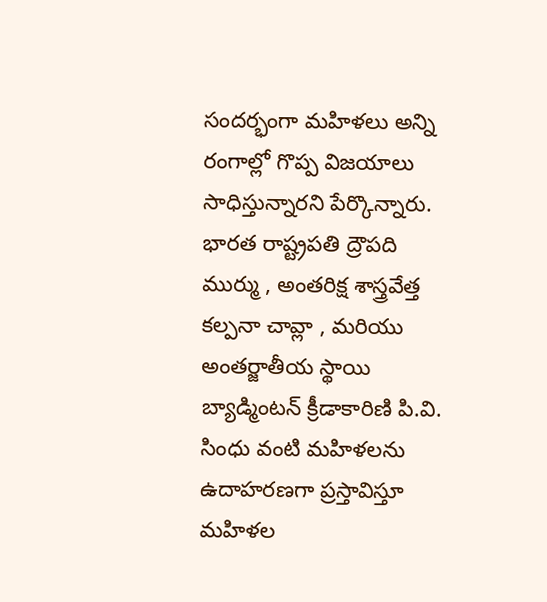సందర్భంగా మహిళలు అన్ని రంగాల్లో గొప్ప విజయాలు సాధిస్తున్నారని పేర్కొన్నారు. భారత రాష్ట్రపతి ద్రౌపది ముర్ము , అంతరిక్ష శాస్త్రవేత్త కల్పనా చావ్లా , మరియు అంతర్జాతీయ స్థాయి బ్యాడ్మింటన్ క్రీడాకారిణి పి.వి. సింధు వంటి మహిళలను ఉదాహరణగా ప్రస్తావిస్తూ మహిళల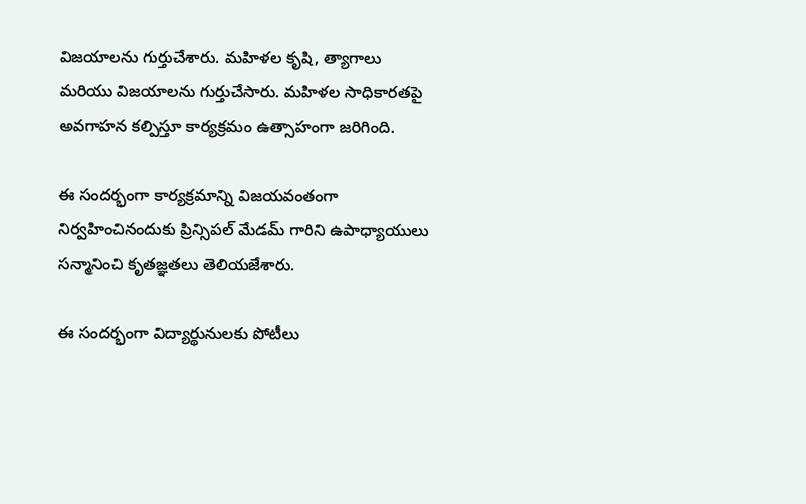విజయాలను గుర్తుచేశారు. మహిళల కృషి, త్యాగాలు మరియు విజయాలను గుర్తుచేసారు. మహిళల సాధికారతపై అవగాహన కల్పిస్తూ కార్యక్రమం ఉత్సాహంగా జరిగింది.

ఈ సందర్భంగా కార్యక్రమాన్ని విజయవంతంగా నిర్వహించినందుకు ప్రిన్సిపల్ మేడమ్ గారిని ఉపాధ్యాయులు సన్మానించి కృతజ్ఞతలు తెలియజేశారు.

ఈ సందర్భంగా విద్యార్థునులకు పోటీలు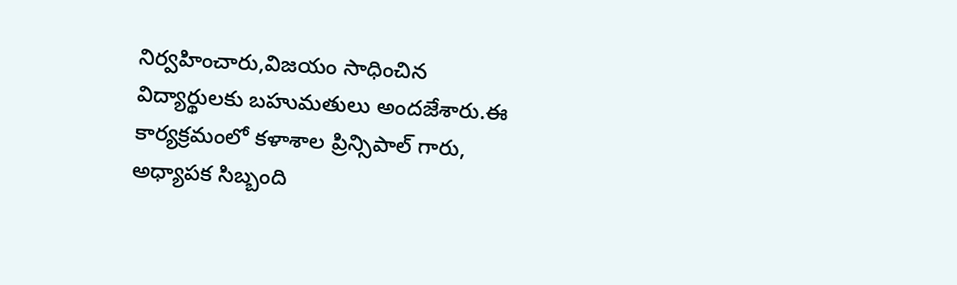నిర్వహించారు,విజయం సాధించిన విద్యార్థులకు బహుమతులు అందజేశారు.ఈ కార్యక్రమంలో కళాశాల ప్రిన్సిపాల్ గారు, అధ్యాపక సిబ్బంది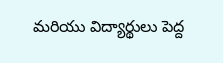మరియు విద్యార్థులు పెద్ద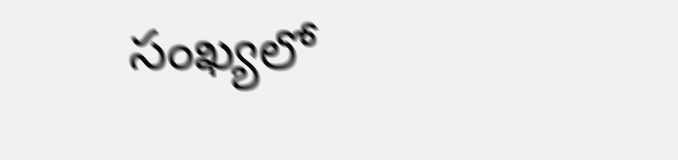సంఖ్యలో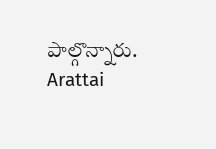పాల్గొన్నారు.
Arattai